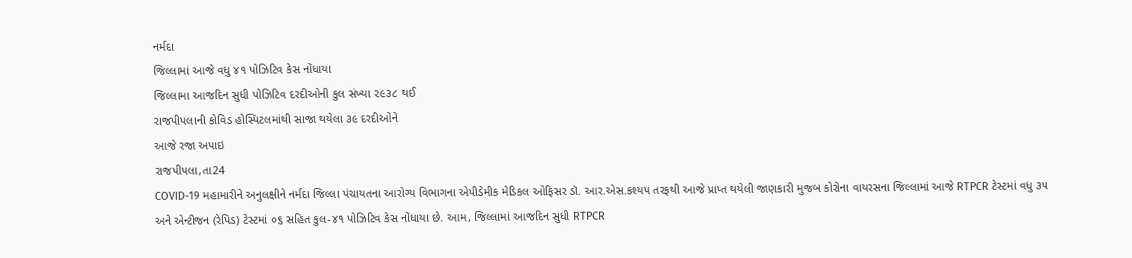નર્મદા
જિલ્લામાં આજે વધુ ૪૧ પોઝિટિવ કેસ નોંધાયા
જિલ્લામા આજદિન સુધી પોઝિટિવ દરદીઓની કુલ સંખ્યા ૨૯૩૮ થઈ
રાજપીપલાની કોવિડ હોસ્પિટલમાંથી સાજા થયેલા ૩૯ દરદીઓને
આજે રજા અપાઇ
રાજપીપલા,તા24
COVID-19 મહામારીને અનુલક્ષીને નર્મદા જિલ્લા પંચાયતના આરોગ્ય વિભાગના એપીડેમીક મેડિકલ ઓફિસર ડૉ. આર.એસ.કશ્યપ તરફથી આજે પ્રાપ્ત થયેલી જાણકારી મુજબ કોરોના વાયરસના જિલ્લામાં આજે RTPCR ટેસ્ટમાં વધુ ૩૫ અને એન્ટીજન (રેપિડ) ટેસ્ટમાં ૦૬ સહિત કુલ-૪૧ પોઝિટિવ કેસ નોંધાયા છે. આમ, જિલ્લામાં આજદિન સુધી RTPCR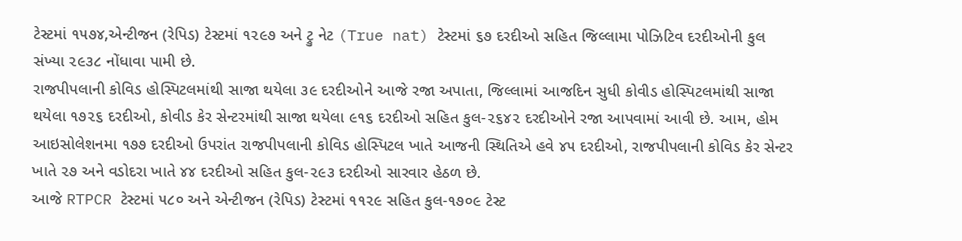ટેસ્ટમાં ૧૫૭૪,એન્ટીજન (રેપિડ) ટેસ્ટમાં ૧૨૯૭ અને ટ્રુ નેટ (True nat) ટેસ્ટમાં ૬૭ દરદીઓ સહિત જિલ્લામા પોઝિટિવ દરદીઓની કુલ સંખ્યા ૨૯૩૮ નોંધાવા પામી છે.
રાજપીપલાની કોવિડ હોસ્પિટલમાંથી સાજા થયેલા ૩૯ દરદીઓને આજે રજા અપાતા, જિલ્લામાં આજદિન સુધી કોવીડ હોસ્પિટલમાંથી સાજા થયેલા ૧૭૨૬ દરદીઓ, કોવીડ કેર સેન્ટરમાંથી સાજા થયેલા ૯૧૬ દરદીઓ સહિત કુલ-૨૬૪૨ દરદીઓને રજા આપવામાં આવી છે. આમ, હોમ આઇસોલેશનમા ૧૭૭ દરદીઓ ઉપરાંત રાજપીપલાની કોવિડ હોસ્પિટલ ખાતે આજની સ્થિતિએ હવે ૪૫ દરદીઓ, રાજપીપલાની કોવિડ કેર સેન્ટર ખાતે ૨૭ અને વડોદરા ખાતે ૪૪ દરદીઓ સહિત કુલ-૨૯૩ દરદીઓ સારવાર હેઠળ છે.
આજે RTPCR ટેસ્ટમાં ૫૮૦ અને એન્ટીજન (રેપિડ) ટેસ્ટમાં ૧૧૨૯ સહિત કુલ-૧૭૦૯ ટેસ્ટ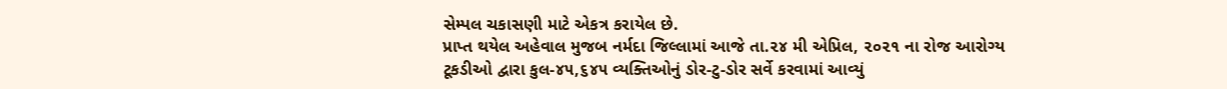સેમ્પલ ચકાસણી માટે એકત્ર કરાયેલ છે.
પ્રાપ્ત થયેલ અહેવાલ મુજબ નર્મદા જિલ્લામાં આજે તા.૨૪ મી એપ્રિલ, ૨૦૨૧ ના રોજ આરોગ્ય ટૂકડીઓ દ્વારા કુલ-૪૫,૬૪૫ વ્યક્તિઓનું ડોર-ટુ-ડોર સર્વે કરવામાં આવ્યું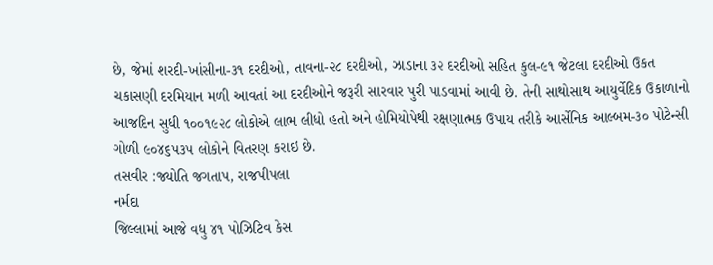છે, જેમાં શરદી-ખાંસીના-૩૧ દરદીઓ, તાવના-૨૮ દરદીઓ, ઝાડાના ૩૨ દરદીઓ સહિત કુલ-૯૧ જેટલા દરદીઓ ઉકત ચકાસણી દરમિયાન મળી આવતાં આ દરદીઓને જરૂરી સારવાર પુરી પાડવામાં આવી છે. તેની સાથોસાથ આયુર્વેદિક ઉકાળાનો આજદિન સુધી ૧૦૦૧૯૨૮ લોકોએ લાભ લીધો હતો અને હોમિયોપેથી રક્ષણાત્મક ઉપાય તરીકે આર્સેનિક આલ્બમ-૩૦ પોટેન્સી ગોળી ૯૦૪૬૫૩૫ લોકોને વિતરણ કરાઇ છે.
તસવીર :જ્યોતિ જગતાપ, રાજપીપલા
નર્મદા
જિલ્લામાં આજે વધુ ૪૧ પોઝિટિવ કેસ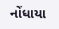નોંધાયા